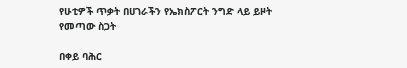የሁቲዎች ጥቃት በሀገራችን የኤክስፖርት ንግድ ላይ ይዞት የመጣው ስጋት

በቀይ ባሕር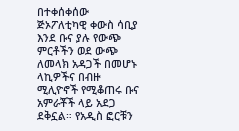በተቀሰቀሰው ጅኦፖለቲካዊ ቀውስ ሳቢያ እንደ ቡና ያሉ የውጭ ምርቶችን ወደ ውጭ ለመላክ አዳጋች በመሆኑ ላኪዎችና በብዙ ሚሊዮኖች የሚቆጠሩ ቡና አምራቾች ላይ አደጋ ደቅኗል። የአዲስ ፎርቹን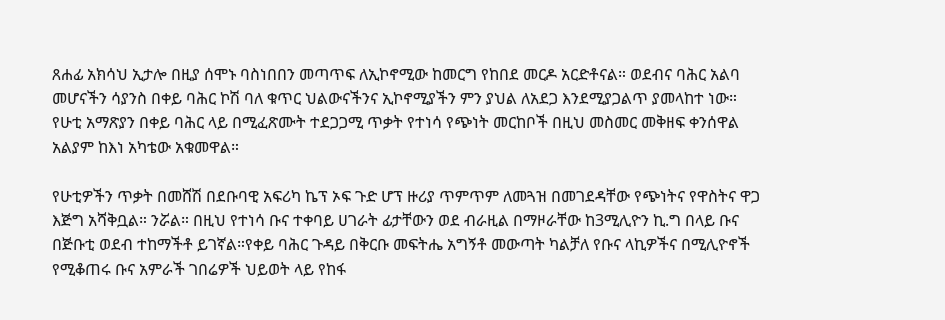ጸሐፊ አክሳህ ኢታሎ በዚያ ሰሞኑ ባስነበበን መጣጥፍ ለኢኮኖሚው ከመርግ የከበደ መርዶ አርድቶናል። ወደብና ባሕር አልባ መሆናችን ሳያንስ በቀይ ባሕር ኮሽ ባለ ቁጥር ህልውናችንና ኢኮኖሚያችን ምን ያህል ለአደጋ እንደሚያጋልጥ ያመላከተ ነው። የሁቲ አማጽያን በቀይ ባሕር ላይ በሚፈጽሙት ተደጋጋሚ ጥቃት የተነሳ የጭነት መርከቦች በዚህ መስመር መቅዘፍ ቀንሰዋል አልያም ከእነ አካቴው አቁመዋል።

የሁቲዎችን ጥቃት በመሸሽ በደቡባዊ አፍሪካ ኬፕ ኦፍ ጉድ ሆፕ ዙሪያ ጥምጥም ለመጓዝ በመገደዳቸው የጭነትና የዋስትና ዋጋ እጅግ አሻቅቧል። ንሯል። በዚህ የተነሳ ቡና ተቀባይ ሀገራት ፊታቸውን ወደ ብራዚል በማዞራቸው ከ3ሚሊዮን ኪ.ግ በላይ ቡና በጅቡቲ ወደብ ተከማችቶ ይገኛል።የቀይ ባሕር ጉዳይ በቅርቡ መፍትሔ አግኝቶ መውጣት ካልቻለ የቡና ላኪዎችና በሚሊዮኖች የሚቆጠሩ ቡና አምራች ገበሬዎች ህይወት ላይ የከፋ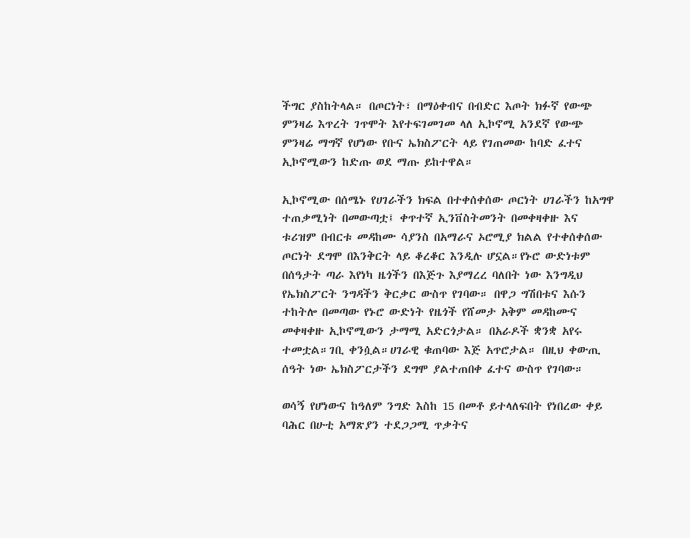ችግር ያስከትላል። በጦርነት፣ በማዕቀብና በብድር እጦት ክፉኛ የውጭ ምንዛሬ እጥረት ገጥሞት እየተፍገመገመ ላለ ኢኮኖሚ አንደኛ የውጭ ምንዛሬ ማግኛ የሆነው የቡና ኤክስፖርት ላይ የገጠመው ከባድ ፈተና ኢኮኖሚውን ከድጡ ወደ ማጡ ይከተዋል።

ኢኮኖሚው በሰሜኑ የሀገራችን ክፍል በተቀሰቀሰው ጦርነት ሀገራችን ከአግዋ ተጠቃሚነት በመውጣቷ፤ ቀጥተኛ ኢንቨስትመንት በመቀዛቀዙ እና ቱሪዝም በብርቱ መዳከሙ ሳያንስ በአማራና ኦሮሚያ ክልል የተቀሰቀሰው ጦርነት ደግሞ በእንቅርት ላይ ቆረቆር እንዲሉ ሆኗል።የኑሮ ውድነቱም በሰዓታት ጣራ እየነካ ዜጎችን በእጅጉ እያማረረ ባለበት ነው እንግዲህ የኤክስፖርት ንግዳችን ቅርቃር ውስጥ የገባው። በዋጋ ግሽበቱና እሱን ተከትሎ በመጣው የኑሮ ውድነት የዜጎች የሸመታ አቅም መዳከሙና መቀዛቀዙ ኢኮኖሚውን ታማሚ አድርጎታል። በአራዶች ቋንቋ አየሩ ተመቷል።ገቢ ቀንሷል።ሀገራዊ ቁጠባው እጅ አጥሮታል። በዚህ ቀውጢ ሰዓት ነው ኤክስፖርታችን ደግሞ ያልተጠበቀ ፈተና ውስጥ የገባው።

ወሳኝ የሆነውና ከዓለም ንግድ እስከ 15 በመቶ ይተላለፍበት የነበረው ቀይ ባሕር በሁቲ አማጽያን ተደጋጋሚ ጥቃትና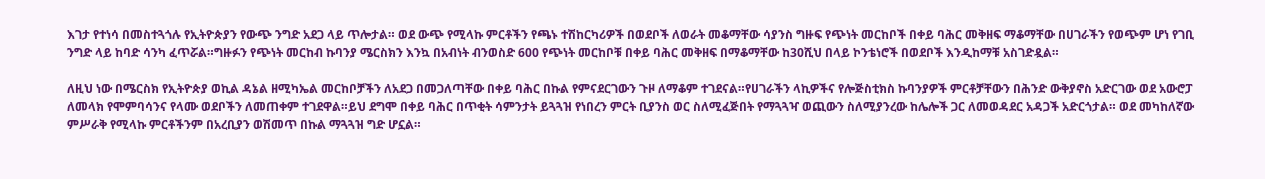እገታ የተነሳ በመስተጓጎሉ የኢትዮጵያን የውጭ ንግድ አደጋ ላይ ጥሎታል። ወደ ውጭ የሚላኩ ምርቶችን የጫኑ ተሽከርካሪዎች በወደቦች ለወራት መቆማቸው ሳያንስ ግዙፍ የጭነት መርከቦች በቀይ ባሕር መቅዘፍ ማቆማቸው በሀገራችን የወጭም ሆነ የገቢ ንግድ ላይ ከባድ ሳንካ ፈጥሯል።ግዙፉን የጭነት መርከብ ኩባንያ ሜርስክን እንኳ በአብነት ብንወስድ 600 የጭነት መርከቦቹ በቀይ ባሕር መቅዘፍ በማቆማቸው ከ30ሺህ በላይ ኮንቴነሮች በወደቦች እንዲከማቹ አስገድዷል።

ለዚህ ነው በሜርስክ የኢትዮጵያ ወኪል ዳኔል ዘሚካኤል መርከቦቻችን ለአደጋ በመጋለጣቸው በቀይ ባሕር በኩል የምናደርገውን ጉዞ ለማቆም ተገደናል።የሀገራችን ላኪዎችና የሎጅስቲክስ ኩባንያዎች ምርቶቻቸውን በሕንድ ውቅያኖስ አድርገው ወደ አውሮፓ ለመላክ የሞምባሳንና የላሙ ወደቦችን ለመጠቀም ተገደዋል።ይህ ደግሞ በቀይ ባሕር በጥቂት ሳምንታት ይጓጓዝ የነበረን ምርት ቢያንስ ወር ስለሚፈጅበት የማጓጓዣ ወጪውን ስለሚያንረው ከሌሎች ጋር ለመወዳደር አዳጋች አድርጎታል። ወደ መካከለኛው ምሥራቅ የሚላኩ ምርቶችንም በአረቢያን ወሽመጥ በኩል ማጓጓዝ ግድ ሆኗል።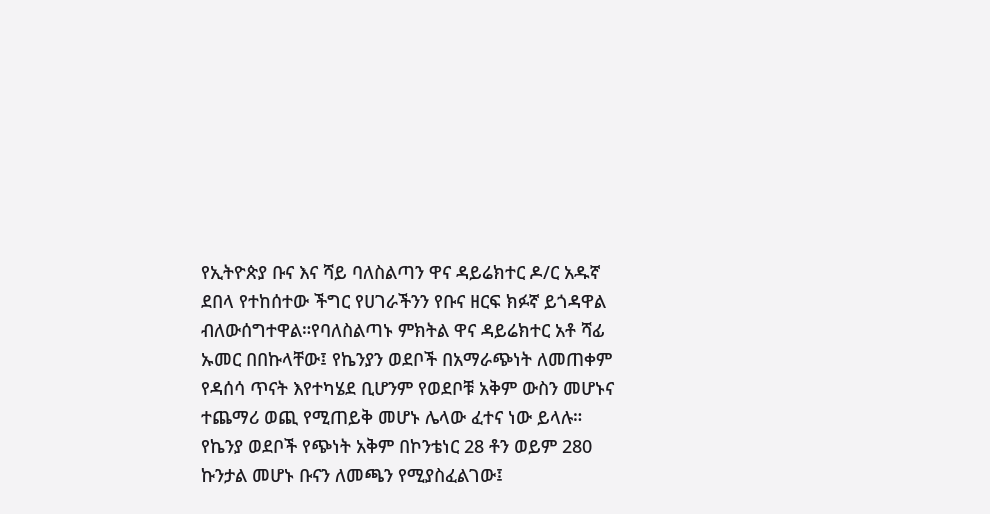የኢትዮጵያ ቡና እና ሻይ ባለስልጣን ዋና ዳይሬክተር ዶ/ር አዱኛ ደበላ የተከሰተው ችግር የሀገራችንን የቡና ዘርፍ ክፉኛ ይጎዳዋል ብለውሰግተዋል።የባለስልጣኑ ምክትል ዋና ዳይሬክተር አቶ ሻፊ ኡመር በበኩላቸው፤ የኬንያን ወደቦች በአማራጭነት ለመጠቀም የዳሰሳ ጥናት እየተካሄደ ቢሆንም የወደቦቹ አቅም ውስን መሆኑና ተጨማሪ ወጪ የሚጠይቅ መሆኑ ሌላው ፈተና ነው ይላሉ። የኬንያ ወደቦች የጭነት አቅም በኮንቴነር 28 ቶን ወይም 280 ኩንታል መሆኑ ቡናን ለመጫን የሚያስፈልገው፤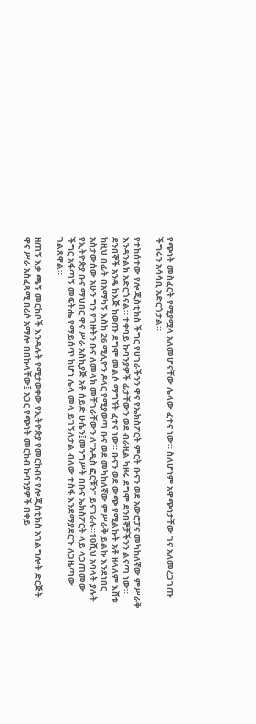የጭነት መስፈርት የሚያሟላ አለመሆናቸው ሌላው ፈተና ነው። ስለሆነም አዋጭነታቸው ገና አለመረጋገጡ ችግሩን አሳሳቢ አድርጎታል።

የተከሰተው የሎጂስቲክስ ችግር የሀገራችንን ዋና የኤክስፖርት ምርት ቡናን ወደ አውሮፓና መካከለኛው ምሥራቅ እንዳንልክ አድርጎናል። ተቀባይ ኩባንያዎች ፊታቸውን ወደ ብራዚል ካዞሩ ደግሞ ደንበኞቻችንን ልናጣ ነው። ደንበኞች አንዴ ከእጅ ከወጡ ደግሞ መልሶ ማግኘት ፈተና ነው። ቡናን ወደ ውጭ የሚልኩት አቶ ዘላለም እሸቱ ከዚህ በፊት በአማካኝ እስከ 26 ሚሊዮን ዶላር የሚያወጣ ቡና ወደ መካከለኛው ምሥራቅ ይልኩ እንደነበር አስታውሰው አሁን ግን የገዙትን ቡና ለመላክ መቸገራቸውን ለ”አዲስ ፎርቹን” ይናገራሉ።10ሺህ አባላት ያሉት የኢትዮጵያ ቡና ማህበር ዋና ሥራ አስኪያጅ አቶ ሰይድ ሁሴን፤መንግሥት በቡና ኤክስፖርት ላይ ላጋጠመው ችግር አፋጣኝ መፍትሔ የማይሰጥ ከሆነ ሌላ መላ ይገኝለታል ብለው ተስፋ እንደማያደርጉ ለጋዜጣው ገልጸዋል።

ዘጠኝ እቃ ጫኝ መርከቦች እንዳሉት የሚታወቀው የኢትዮጵያ የመርከብና የሎጂስቲክስ አገልግሎት ድርጅት ዋና ሥራ አስፈጻሚ በሪሶ አማሎ በበኩላቸው፤ አጋር የጭነት መርከብ ኩባንያዎች በቀይ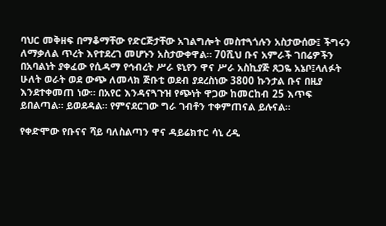ባህር መቅዘፍ በማቆማቸው የድርጅታቸው አገልግሎት መስተጓጎሉን አስታውሰው፤ ችግሩን ለማቃለል ጥረት እየተደረገ መሆኑን አስታውቀዋል። 70ሺህ ቡና አምራች ገበሬዎችን በአባልነት ያቀፈው የሲዳማ የኅብረት ሥራ ዩኒየን ዋና ሥራ አስኪያጅ ጸጋዬ አኔቦ፤ላለፉት ሁለት ወራት ወደ ውጭ ለመላክ ጅቡቲ ወደብ ያደረስነው 3800 ኩንታል ቡና በዚያ እንደተቀመጠ ነው። በአየር እንዳናጓጉዝ የጭነት ዋጋው ከመርከብ 25 እጥፍ ይበልጣል። ይወደዳል። የምናደርገው ግራ ገብቶን ተቀምጠናል ይሉናል።

የቀድሞው የቡናና ሻይ ባለስልጣን ዋና ዳይሬክተር ሳኒ ረዲ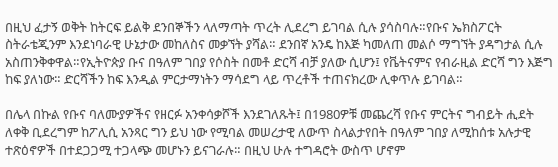በዚህ ፈታኝ ወቅት ከትርፍ ይልቅ ደንበኞችን ላለማጣት ጥረት ሊደረግ ይገባል ሲሉ ያሳስባሉ።የቡና ኤክስፖርት ስትራቴጂንም እንደነባራዊ ሁኔታው መከለስና መቃኘት ያሻል። ደንበኛ አንዴ ከእጅ ካመለጠ መልሶ ማግኘት ያዳግታል ሲሉ አስጠንቅቀዋል።የኢትዮጵያ ቡና በዓለም ገበያ የሶስት በመቶ ድርሻ ብቻ ያለው ሲሆን፤ የቬትናምና የብራዚል ድርሻ ግን እጅግ ከፍ ያለነው። ድርሻችን ከፍ እንዲል ምርታማነትን ማሳደግ ላይ ጥረቶች ተጠናክረው ሊቀጥሉ ይገባል።

በሌላ በኩል የቡና ባለሙያዎችና የዘርፉ አንቀሳቃሾች እንደገለጹት፤ በ1980ዎቹ መጨረሻ የቡና ምርትና ግብይት ሒደት ለቀቅ ቢደረግም ከፖሊሲ አንጻር ግን ይህ ነው የሚባል መሠረታዊ ለውጥ ስላልታየበት በዓለም ገበያ ለሚከሰቱ አሉታዊ ተጽዕኖዎች በተደጋጋሚ ተጋላጭ መሆኑን ይናገራሉ። በዚህ ሁሉ ተግዳሮት ውስጥ ሆኖም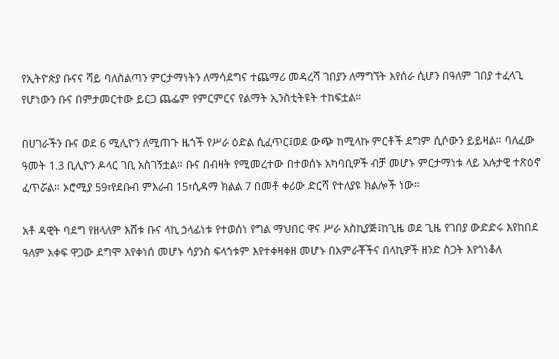የኢትዮጵያ ቡናና ሻይ ባለስልጣን ምርታማነትን ለማሳደግና ተጨማሪ መዳረሻ ገበያን ለማግኘት እየሰራ ሲሆን በዓለም ገበያ ተፈላጊ የሆነውን ቡና በምታመርተው ይርጋ ጨፌም የምርምርና የልማት ኢንስቲትዩት ተከፍቷል።

በሀገራችን ቡና ወደ 6 ሚሊዮን ለሚጠጉ ዜጎች የሥራ ዕድል ሲፈጥር፤ወደ ውጭ ከሚላኩ ምርቶች ደግም ሲሶውን ይይዛል። ባለፈው ዓመት 1.3 ቢሊዮን ዶላር ገቢ አስገኝቷል። ቡና በብዛት የሚመረተው በተወሰኑ አካባቢዎች ብቻ መሆኑ ምርታማነቱ ላይ አሉታዊ ተጽዕኖ ፈጥሯል። ኦሮሚያ 59፣የደቡብ ምእራብ 15፣ሲዳማ ክልል 7 በመቶ ቀሪው ድርሻ የተለያዩ ክልሎች ነው።

አቶ ዳዊት ባደግ የዘላለም እሸቱ ቡና ላኪ ኃላፊነቱ የተወሰነ የግል ማህበር ዋና ሥራ አስኪያጅ፤ከጊዜ ወደ ጊዜ የገበያ ውድድሩ እየከበደ ዓለም አቀፍ ዋጋው ደግሞ እየቀነሰ መሆኑ ሳያንስ ፍላጎቱም እየተቀዛቀዘ መሆኑ በአምራቾችና በላኪዎች ዘንድ ስጋት እየጎነቆለ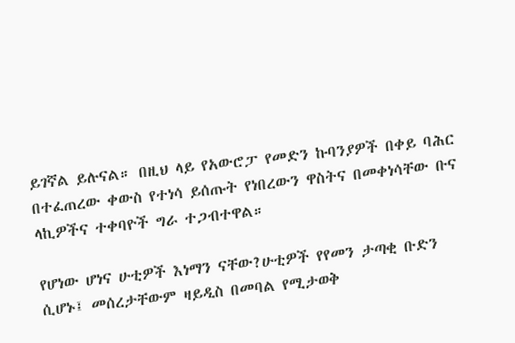ይገኛል ይሉናል። በዚህ ላይ የአውሮፓ የመድን ኩባንያዎች በቀይ ባሕር በተፈጠረው ቀውስ የተነሳ ይሰጡት የነበረውን ዋስትና በመቀነሳቸው ቡና ላኪዎችና ተቀባዮች ግራ ተጋብተዋል።

የሆነው ሆነና ሁቲዎች እነማን ናቸው?ሁቲዎች የየመን ታጣቂ ቡድን ሲሆኑ፤ መሰረታቸውም ዛይዲስ በመባል የሚታወቅ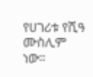የሀገሪቱ የሺዓ ሙስሊም ነው።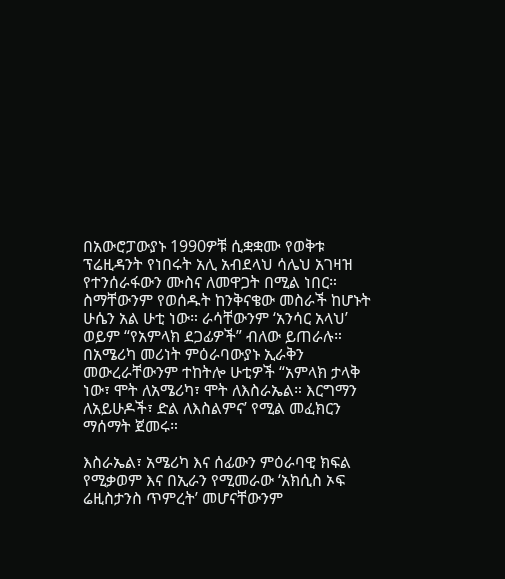በአውሮፓውያኑ 1990ዎቹ ሲቋቋሙ የወቅቱ ፕሬዚዳንት የነበሩት አሊ አብደላህ ሳሌህ አገዛዝ የተንሰራፋውን ሙስና ለመዋጋት በሚል ነበር። ስማቸውንም የወሰዱት ከንቅናቄው መስራች ከሆኑት ሁሴን አል ሁቲ ነው። ራሳቸውንም ‘አንሳር አላህ’ ወይም “የአምላክ ደጋፊዎች” ብለው ይጠራሉ። በአሜሪካ መሪነት ምዕራባውያኑ ኢራቅን መውረራቸውንም ተከትሎ ሁቲዎች “አምላክ ታላቅ ነው፣ ሞት ለአሜሪካ፣ ሞት ለእስራኤል። እርግማን ለአይሁዶች፣ ድል ለእስልምና’ የሚል መፈክርን ማሰማት ጀመሩ።

እስራኤል፣ አሜሪካ እና ሰፊውን ምዕራባዊ ክፍል የሚቃወም እና በኢራን የሚመራው ‘አክሲስ ኦፍ ሬዚስታንስ ጥምረት’ መሆናቸውንም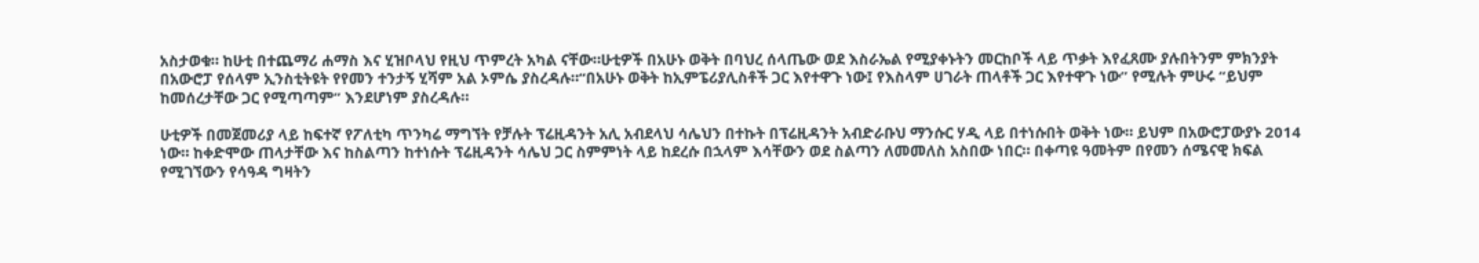አስታወቁ። ከሁቲ በተጨማሪ ሐማስ እና ሂዝቦላህ የዚህ ጥምረት አካል ናቸው።ሁቲዎች በአሁኑ ወቅት በባህረ ሰላጤው ወደ እስራኤል የሚያቀኑትን መርከቦች ላይ ጥቃት እየፈጸሙ ያሉበትንም ምክንያት በአውሮፓ የሰላም ኢንስቲትዩት የየመን ተንታኝ ሂሻም አል ኦምሴ ያስረዳሉ።“በአሁኑ ወቅት ከኢምፔሪያሊስቶች ጋር እየተዋጉ ነው፤ የእስላም ሀገራት ጠላቶች ጋር እየተዋጉ ነው” የሚሉት ምሁሩ “ይህም ከመሰረታቸው ጋር የሚጣጣም” እንደሆነም ያስረዳሉ።

ሁቲዎች በመጀመሪያ ላይ ከፍተኛ የፖለቲካ ጥንካሬ ማግኘት የቻሉት ፕሬዚዳንት አሊ አብደላህ ሳሌህን በተኩት በፕሬዚዳንት አብድራቡህ ማንሱር ሃዲ ላይ በተነሱበት ወቅት ነው። ይህም በአውሮፓውያኑ 2014 ነው። ከቀድሞው ጠላታቸው እና ከስልጣን ከተነሱት ፕሬዚዳንት ሳሌህ ጋር ስምምነት ላይ ከደረሱ በኋላም እሳቸውን ወደ ስልጣን ለመመለስ አስበው ነበር። በቀጣዩ ዓመትም በየመን ሰሜናዊ ክፍል የሚገኘውን የሳዓዳ ግዛትን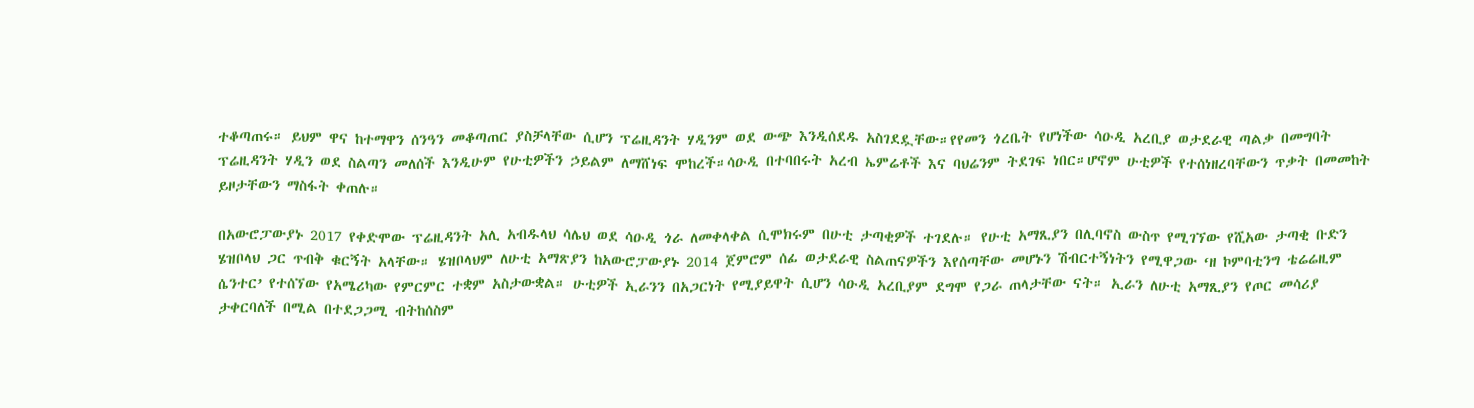ተቆጣጠሩ። ይህም ዋና ከተማዋን ሰንዓን መቆጣጠር ያስቻላቸው ሲሆን ፕሬዚዳንት ሃዲንም ወደ ውጭ እንዲሰደዱ አስገደዷቸው።የየመን ጎረቤት የሆነችው ሳዑዲ አረቢያ ወታደራዊ ጣልቃ በመግባት ፕሬዚዳንት ሃዲን ወደ ስልጣን መለሰች እንዲሁም የሁቲዎችን ኃይልም ለማሸነፍ ሞከረች።ሳዑዲ በተባበሩት አረብ ኤምሬቶች እና ባህሬንም ትደገፍ ነበር።ሆኖም ሁቲዎች የተሰነዘረባቸውን ጥቃት በመመከት ይዞታቸውን ማስፋት ቀጠሉ።

በአውሮፓውያኑ 2017 የቀድሞው ፕሬዚዳንት አሊ አብዱላህ ሳሌህ ወደ ሳዑዲ ጎራ ለመቀላቀል ሲሞክሩም በሁቲ ታጣቂዎች ተገደሉ። የሁቲ አማጺያን በሊባኖስ ውስጥ የሚገኘው የሺአው ታጣቂ ቡድን ሄዝቦላህ ጋር ጥብቅ ቁርኝት አላቸው። ሄዝቦላህም ለሁቲ አማጽያን ከአውሮፓውያኑ 2014 ጀምሮም ሰፊ ወታደራዊ ስልጠናዎችን እየሰጣቸው መሆኑን ሽብርተኝነትን የሚዋጋው ‘ዘ ኮምባቲንግ ቴሬሬዚም ሴንተር’ የተሰኘው የአሜሪካው የምርምር ተቋም አስታውቋል። ሁቲዎች ኢራንን በአጋርነት የሚያይዋት ሲሆን ሳዑዲ አረቢያም ደግሞ የጋራ ጠላታቸው ናት። ኢራን ለሁቲ አማጺያን የጦር መሳሪያ ታቀርባለች በሚል በተደጋጋሚ ብትከሰስም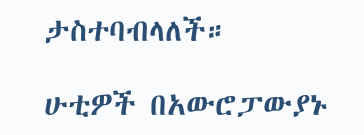ታስተባብላለች።

ሁቲዎች በአውሮፓውያኑ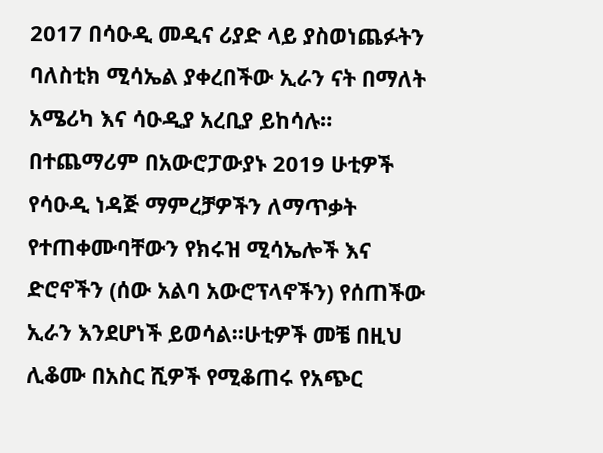2017 በሳዑዲ መዲና ሪያድ ላይ ያስወነጨፉትን ባለስቲክ ሚሳኤል ያቀረበችው ኢራን ናት በማለት አሜሪካ እና ሳዑዲያ አረቢያ ይከሳሉ። በተጨማሪም በአውሮፓውያኑ 2019 ሁቲዎች የሳዑዲ ነዳጅ ማምረቻዎችን ለማጥቃት የተጠቀሙባቸውን የክሩዝ ሚሳኤሎች እና ድሮኖችን (ሰው አልባ አውሮፕላኖችን) የሰጠችው ኢራን እንደሆነች ይወሳል።ሁቲዎች መቼ በዚህ ሊቆሙ በአስር ሺዎች የሚቆጠሩ የአጭር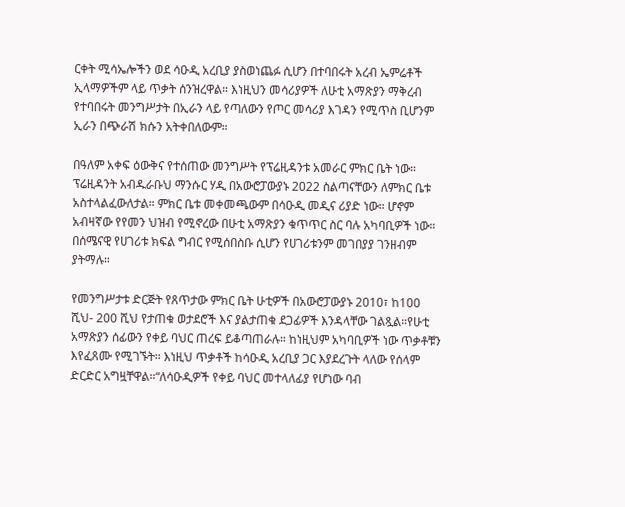ርቀት ሚሳኤሎችን ወደ ሳዑዲ አረቢያ ያስወነጨፉ ሲሆን በተባበሩት አረብ ኤምሬቶች ኢላማዎችም ላይ ጥቃት ሰንዝረዋል። እነዚህን መሳሪያዎች ለሁቲ አማጽያን ማቅረብ የተባበሩት መንግሥታት በኢራን ላይ የጣለውን የጦር መሳሪያ እገዳን የሚጥስ ቢሆንም ኢራን በጭራሽ ክሱን አትቀበለውም።

በዓለም አቀፍ ዕውቅና የተሰጠው መንግሥት የፕሬዚዳንቱ አመራር ምክር ቤት ነው። ፕሬዚዳንት አብዱራቡህ ማንሱር ሃዲ በአውሮፓውያኑ 2022 ስልጣናቸውን ለምክር ቤቱ አስተላልፈውለታል። ምክር ቤቱ መቀመጫውም በሳዑዲ መዲና ሪያድ ነው። ሆኖም አብዛኛው የየመን ህዝብ የሚኖረው በሁቲ አማጽያን ቁጥጥር ስር ባሉ አካባቢዎች ነው። በሰሜናዊ የሀገሪቱ ክፍል ግብር የሚሰበስቡ ሲሆን የሀገሪቱንም መገበያያ ገንዘብም ያትማሉ።

የመንግሥታቱ ድርጅት የጸጥታው ምክር ቤት ሁቲዎች በአውሮፓውያኑ 2010፣ ከ100 ሺህ- 200 ሺህ የታጠቁ ወታደሮች እና ያልታጠቁ ደጋፊዎች እንዳላቸው ገልጿል።የሁቲ አማጽያን ሰፊውን የቀይ ባህር ጠረፍ ይቆጣጠራሉ። ከነዚህም አካባቢዎች ነው ጥቃቶቹን እየፈጸሙ የሚገኙት። እነዚህ ጥቃቶች ከሳዑዲ አረቢያ ጋር እያደረጉት ላለው የሰላም ድርድር አግዟቸዋል።“ለሳዑዲዎች የቀይ ባህር መተላለፊያ የሆነው ባብ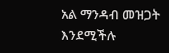አል ማንዳብ መዝጋት እንደሚችሉ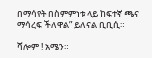በማሳየት በስምምነቱ ላይ ከፍተኛ ጫና ማሳረፍ ችለዋል” ይለናል ቢቢሲ።

ሻሎም ! አሜን።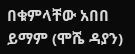በቁምላቸው አበበ ይማም (ሞሼ ዳያን)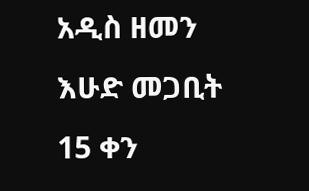አዲስ ዘመን እሁድ መጋቢት 15 ቀን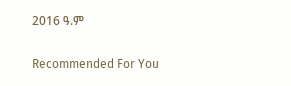2016 ዓ.ም

Recommended For You